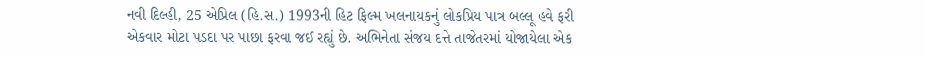નવી દિલ્હી, 25 એપ્રિલ (હિ.સ.) 1993ની હિટ ફિલ્મ ખલનાયકનું લોકપ્રિય પાત્ર બલ્લૂ હવે ફરી એકવાર મોટા પડદા પર પાછા ફરવા જઈ રહ્યું છે. અભિનેતા સંજય દત્તે તાજેતરમાં યોજાયેલા એક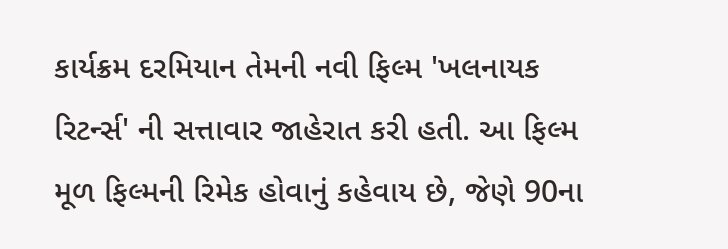કાર્યક્રમ દરમિયાન તેમની નવી ફિલ્મ 'ખલનાયક રિટર્ન્સ' ની સત્તાવાર જાહેરાત કરી હતી. આ ફિલ્મ મૂળ ફિલ્મની રિમેક હોવાનું કહેવાય છે, જેણે 90ના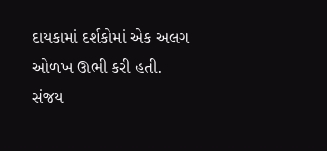દાયકામાં દર્શકોમાં એક અલગ ઓળખ ઊભી કરી હતી.
સંજય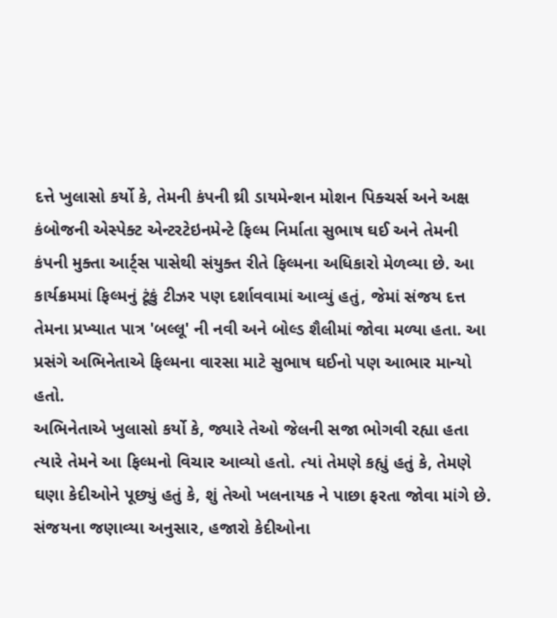દત્તે ખુલાસો કર્યો કે, તેમની કંપની થ્રી ડાયમેન્શન મોશન પિક્ચર્સ અને અક્ષ કંબોજની એસ્પેક્ટ એન્ટરટેઇનમેન્ટે ફિલ્મ નિર્માતા સુભાષ ઘઈ અને તેમની કંપની મુક્તા આર્ટ્સ પાસેથી સંયુક્ત રીતે ફિલ્મના અધિકારો મેળવ્યા છે. આ કાર્યક્રમમાં ફિલ્મનું ટૂંકું ટીઝર પણ દર્શાવવામાં આવ્યું હતું, જેમાં સંજય દત્ત તેમના પ્રખ્યાત પાત્ર 'બલ્લૂ' ની નવી અને બોલ્ડ શૈલીમાં જોવા મળ્યા હતા. આ પ્રસંગે અભિનેતાએ ફિલ્મના વારસા માટે સુભાષ ઘઈનો પણ આભાર માન્યો હતો.
અભિનેતાએ ખુલાસો કર્યો કે, જ્યારે તેઓ જેલની સજા ભોગવી રહ્યા હતા ત્યારે તેમને આ ફિલ્મનો વિચાર આવ્યો હતો. ત્યાં તેમણે કહ્યું હતું કે, તેમણે ઘણા કેદીઓને પૂછ્યું હતું કે, શું તેઓ ખલનાયક ને પાછા ફરતા જોવા માંગે છે. સંજયના જણાવ્યા અનુસાર, હજારો કેદીઓના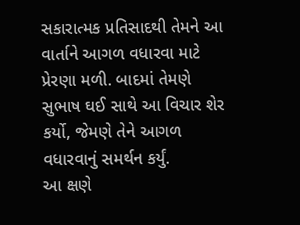સકારાત્મક પ્રતિસાદથી તેમને આ વાર્તાને આગળ વધારવા માટે પ્રેરણા મળી. બાદમાં તેમણે સુભાષ ઘઈ સાથે આ વિચાર શેર કર્યો, જેમણે તેને આગળ વધારવાનું સમર્થન કર્યું.
આ ક્ષણે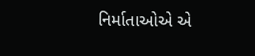નિર્માતાઓએ એ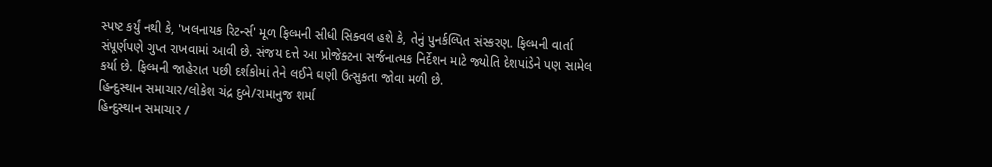સ્પષ્ટ કર્યું નથી કે, 'ખલનાયક રિટર્ન્સ' મૂળ ફિલ્મની સીધી સિક્વલ હશે કે, તેનું પુનર્કલ્પિત સંસ્કરણ. ફિલ્મની વાર્તા સંપૂર્ણપણે ગુપ્ત રાખવામાં આવી છે. સંજય દત્તે આ પ્રોજેક્ટના સર્જનાત્મક નિર્દેશન માટે જ્યોતિ દેશપાંડેને પણ સામેલ કર્યા છે. ફિલ્મની જાહેરાત પછી દર્શકોમાં તેને લઈને ઘણી ઉત્સુકતા જોવા મળી છે.
હિન્દુસ્થાન સમાચાર/લોકેશ ચંદ્ર દુબે/રામાનુજ શર્મા
હિન્દુસ્થાન સમાચાર /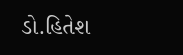ડો.હિતેશ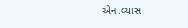એન.વ્યાસ